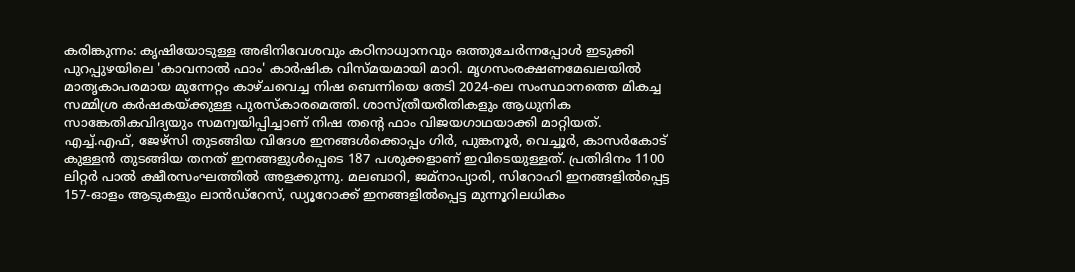കരിങ്കുന്നം: കൃഷിയോടുള്ള അഭിനിവേശവും കഠിനാധ്വാനവും ഒത്തുചേർന്നപ്പോൾ ഇടുക്കി പുറപ്പുഴയിലെ 'കാവനാൽ ഫാം' കാർഷിക വിസ്മയമായി മാറി. മൃഗസംരക്ഷണമേഖലയിൽ മാതൃകാപരമായ മുന്നേറ്റം കാഴ്ചവെച്ച നിഷ ബെന്നിയെ തേടി 2024-ലെ സംസ്ഥാനത്തെ മികച്ച സമ്മിശ്ര കർഷകയ്ക്കുള്ള പുരസ്കാരമെത്തി. ശാസ്ത്രീയരീതികളും ആധുനിക സാങ്കേതികവിദ്യയും സമന്വയിപ്പിച്ചാണ് നിഷ തൻ്റെ ഫാം വിജയഗാഥയാക്കി മാറ്റിയത്.
എച്ച്.എഫ്, ജേഴ്സി തുടങ്ങിയ വിദേശ ഇനങ്ങൾക്കൊപ്പം ഗിർ, പുങ്കനൂർ, വെച്ചൂർ, കാസർകോട് കുള്ളൻ തുടങ്ങിയ തനത് ഇനങ്ങളുൾപ്പെടെ 187 പശുക്കളാണ് ഇവിടെയുള്ളത്. പ്രതിദിനം 1100 ലിറ്റർ പാൽ ക്ഷീരസംഘത്തിൽ അളക്കുന്നു. മലബാറി, ജമ്നാപ്യാരി, സിറോഹി ഇനങ്ങളിൽപ്പെട്ട 157-ഓളം ആടുകളും ലാൻഡ്റേസ്, ഡ്യൂറോക്ക് ഇനങ്ങളിൽപ്പെട്ട മുന്നൂറിലധികം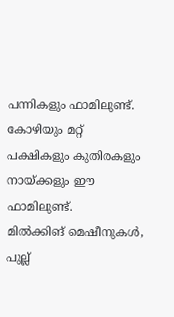പന്നികളും ഫാമിലുണ്ട്. കോഴിയും മറ്റ് പക്ഷികളും കുതിരകളും നായ്ക്കളും ഈ ഫാമിലുണ്ട്.
മിൽക്കിങ് മെഷീനുകൾ, പുല്ല്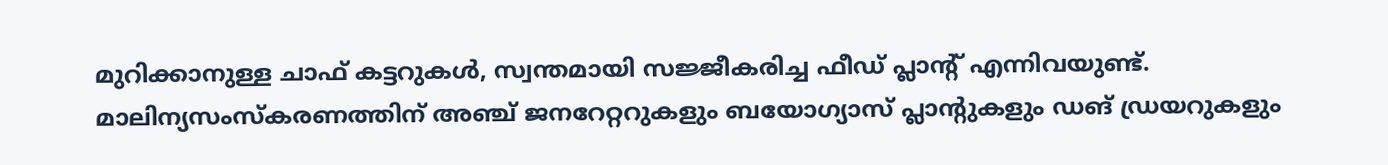മുറിക്കാനുള്ള ചാഫ് കട്ടറുകൾ, സ്വന്തമായി സജ്ജീകരിച്ച ഫീഡ് പ്ലാന്റ് എന്നിവയുണ്ട്. മാലിന്യസംസ്കരണത്തിന് അഞ്ച് ജനറേറ്ററുകളും ബയോഗ്യാസ് പ്ലാന്റുകളും ഡങ് ഡ്രയറുകളും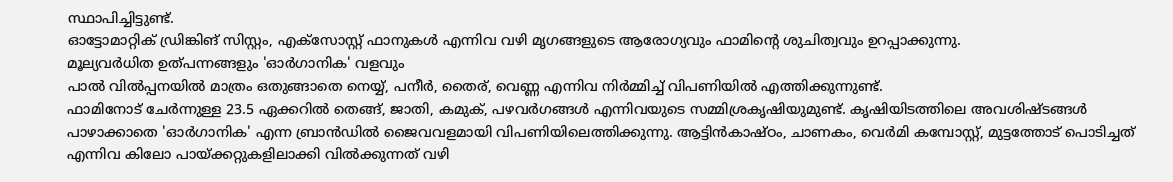സ്ഥാപിച്ചിട്ടുണ്ട്.
ഓട്ടോമാറ്റിക് ഡ്രിങ്കിങ് സിസ്റ്റം, എക്സോസ്റ്റ് ഫാനുകൾ എന്നിവ വഴി മൃഗങ്ങളുടെ ആരോഗ്യവും ഫാമിൻ്റെ ശുചിത്വവും ഉറപ്പാക്കുന്നു.
മൂല്യവർധിത ഉത്പന്നങ്ങളും 'ഓർഗാനിക' വളവും
പാൽ വിൽപ്പനയിൽ മാത്രം ഒതുങ്ങാതെ നെയ്യ്, പനീർ, തൈര്, വെണ്ണ എന്നിവ നിർമ്മിച്ച് വിപണിയിൽ എത്തിക്കുന്നുണ്ട്.
ഫാമിനോട് ചേർന്നുള്ള 23.5 ഏക്കറിൽ തെങ്ങ്, ജാതി, കമുക്, പഴവർഗങ്ങൾ എന്നിവയുടെ സമ്മിശ്രകൃഷിയുമുണ്ട്. കൃഷിയിടത്തിലെ അവശിഷ്ടങ്ങൾ പാഴാക്കാതെ 'ഓർഗാനിക' എന്ന ബ്രാൻഡിൽ ജൈവവളമായി വിപണിയിലെത്തിക്കുന്നു. ആട്ടിൻകാഷ്ഠം, ചാണകം, വെർമി കമ്പോസ്റ്റ്, മുട്ടത്തോട് പൊടിച്ചത് എന്നിവ കിലോ പായ്ക്കറ്റുകളിലാക്കി വിൽക്കുന്നത് വഴി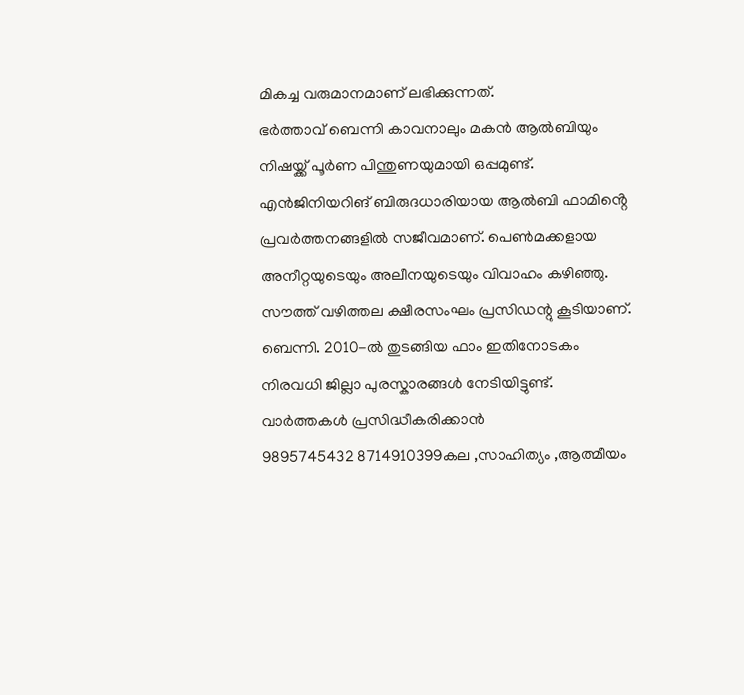മികച്ച വരുമാനമാണ് ലഭിക്കുന്നത്.
ഭർത്താവ് ബെന്നി കാവനാലും മകൻ ആൽബിയും നിഷയ്ക്ക് പൂർണ പിന്തുണയുമായി ഒപ്പമുണ്ട്. എൻജിനിയറിങ് ബിരുദധാരിയായ ആൽബി ഫാമിൻ്റെ പ്രവർത്തനങ്ങളിൽ സജീവമാണ്. പെൺമക്കളായ അനീറ്റയുടെയും അലീനയുടെയും വിവാഹം കഴിഞ്ഞു.
സൗത്ത് വഴിത്തല ക്ഷീരസംഘം പ്രസിഡന്റു കൂടിയാണ്. ബെന്നി. 2010-ൽ തുടങ്ങിയ ഫാം ഇതിനോടകം നിരവധി ജില്ലാ പുരസ്കാരങ്ങൾ നേടിയിട്ടുണ്ട്.
വാർത്തകൾ പ്രസിദ്ധീകരിക്കാൻ
9895745432 8714910399കല ,സാഹിത്യം ,ആത്മീയം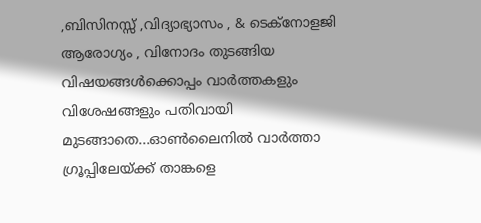,ബിസിനസ്സ് ,വിദ്യാഭ്യാസം , & ടെക്നോളജി ആരോഗ്യം , വിനോദം തുടങ്ങിയ വിഷയങ്ങൾക്കൊപ്പം വാർത്തകളും വിശേഷങ്ങളും പതിവായി മുടങ്ങാതെ...ഓൺലൈനിൽ വാർത്താ ഗ്രൂപ്പിലേയ്ക്ക് താങ്കളെ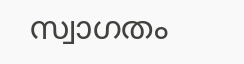സ്വാഗതം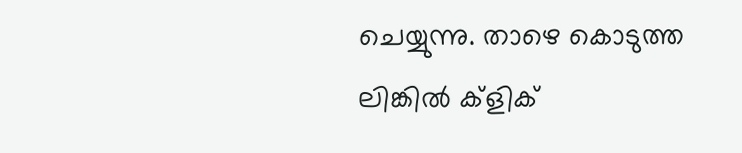ചെയ്യുന്നു. താഴെ കൊടുത്ത ലിങ്കിൽ ക്ളിക്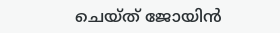ചെയ്ത് ജോയിൻ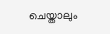ചെയ്താലും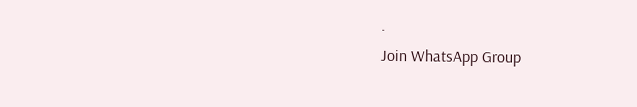.
Join WhatsApp Group